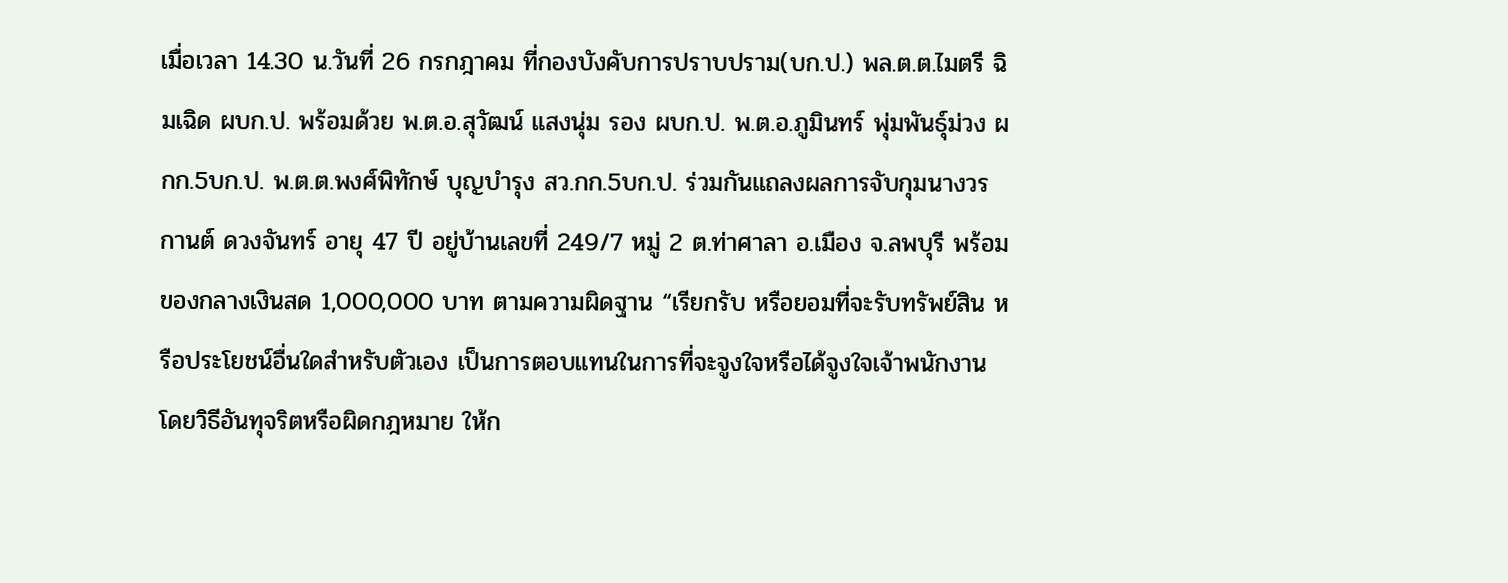เมื่อเวลา 14.30 น.วันที่ 26 กรกฎาคม ที่กองบังคับการปราบปราม(บก.ป.) พล.ต.ต.ไมตรี ฉิมเฉิด ผบก.ป. พร้อมด้วย พ.ต.อ.สุวัฒน์ แสงนุ่ม รอง ผบก.ป. พ.ต.อ.ภูมินทร์ พุ่มพันธุ์ม่วง ผกก.5บก.ป. พ.ต.ต.พงศ์พิทักษ์ บุญบำรุง สว.กก.5บก.ป. ร่วมกันแถลงผลการจับกุมนางวรกานต์ ดวงจันทร์ อายุ 47 ปี อยู่บ้านเลขที่ 249/7 หมู่ 2 ต.ท่าศาลา อ.เมือง จ.ลพบุรี พร้อมของกลางเงินสด 1,000,000 บาท ตามความผิดฐาน “เรียกรับ หรือยอมที่จะรับทรัพย์สิน หรือประโยชน์อื่นใดสำหรับตัวเอง เป็นการตอบแทนในการที่จะจูงใจหรือได้จูงใจเจ้าพนักงาน โดยวิธีอันทุจริตหรือผิดกฎหมาย ให้ก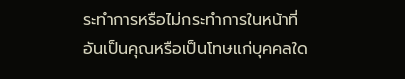ระทำการหรือไม่กระทำการในหน้าที่อันเป็นคุณหรือเป็นโทษแก่บุคคลใด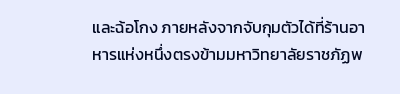และฉ้อโกง ภายหลังจากจับกุมตัวได้ที่ร้านอาหารแห่งหนึ่งตรงข้ามมหาวิทยาลัยราชภัฏพ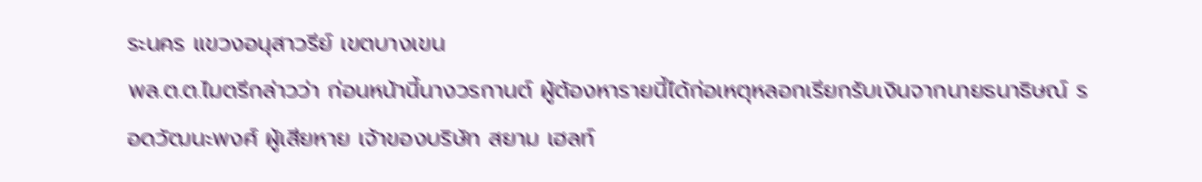ระนคร แขวงอนุสาวรีย์ เขตบางเขน
พล.ต.ต.ไมตรีกล่าวว่า ก่อนหน้านี้นางวรกานต์ ผู้ต้องหารายนี้ได้ก่อเหตุหลอกเรียกรับเงินจากนายธนาธิษณ์ รอดวัฒนะพงศ์ ผู้เสียหาย เจ้าของบริษัท สยาม เฮลท์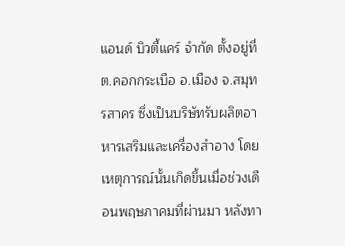แอนด์ บิวตี้แคร์ จำกัด ตั้งอยู่ที่ ต.คอกกระเบือ อ.เมือง จ.สมุทรสาคร ซึ่งเป็นบริษัทรับผลิตอาหารเสริมและเครื่องสำอาง โดยเหตุการณ์นั้นเกิดขึ้นเมื่อช่วงเดือนพฤษภาคมที่ผ่านมา หลังทา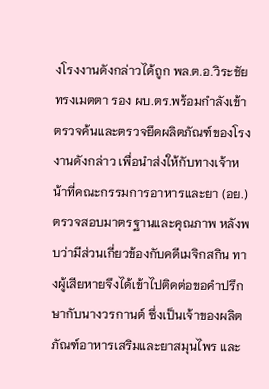งโรงงานดังกล่าวได้ถูก พล.ต.อ.วิระชัย ทรงเมตตา รอง ผบ.ตร.พร้อมกำลังเข้าตรวจค้นและตรวจยึดผลิตภัณฑ์ของโรงงานดังกล่าว เพื่อนำส่งให้กับทางเจ้าหน้าที่คณะกรรมการอาหารและยา (อย.) ตรวจสอบมาตรฐานและคุณภาพ หลังพบว่ามีส่วนเกี่ยวข้องกับคดีเมจิกสกิน ทางผู้เสียหายจึงได้เข้าไปติดต่อขอคำปรึกษากับนางวรกานต์ ซึ่งเป็นเจ้าของผลิตภัณฑ์อาหารเสริมและยาสมุนไพร และ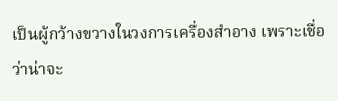เป็นผู้กว้างขวางในวงการเครื่องสำอาง เพราะเชื่อว่าน่าจะ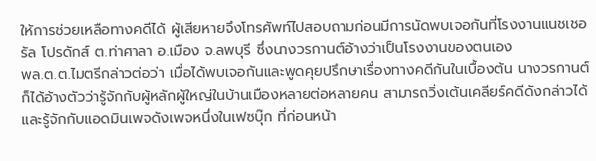ให้การช่วยเหลือทางคดีได้ ผู้เสียหายจึงโทรศัพท์ไปสอบถามก่อนมีการนัดพบเจอกันที่โรงงานแนชเชอรัล โปรดักส์ ต.ท่าศาลา อ.เมือง จ.ลพบุรี ซึ่งนางวรกานต์อ้างว่าเป็นโรงงานของตนเอง
พล.ต.ต.ไมตรีกล่าวต่อว่า เมื่อได้พบเจอกันและพูดคุยปรึกษาเรื่องทางคดีกันในเบื้องต้น นางวรกานต์ก็ได้อ้างตัวว่ารู้จักกับผู้หลักผู้ใหญ่ในบ้านเมืองหลายต่อหลายคน สามารถวิ่งเต้นเคลียร์คดีดังกล่าวได้ และรู้จักกับแอดมินเพจดังเพจหนึ่งในเฟซบุ๊ก ที่ก่อนหน้า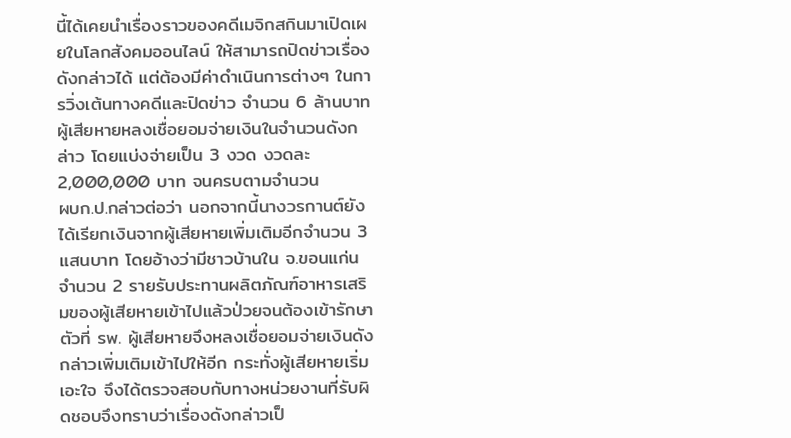นี้ได้เคยนำเรื่องราวของคดีเมจิกสกินมาเปิดเผยในโลกสังคมออนไลน์ ให้สามารถปิดข่าวเรื่องดังกล่าวได้ แต่ต้องมีค่าดำเนินการต่างๆ ในการวิ่งเต้นทางคดีและปิดข่าว จำนวน 6 ล้านบาท ผู้เสียหายหลงเชื่อยอมจ่ายเงินในจำนวนดังกล่าว โดยแบ่งจ่ายเป็น 3 งวด งวดละ 2,000,000 บาท จนครบตามจำนวน
ผบก.ป.กล่าวต่อว่า นอกจากนี้นางวรกานต์ยังได้เรียกเงินจากผู้เสียหายเพิ่มเติมอีกจำนวน 3 แสนบาท โดยอ้างว่ามีชาวบ้านใน จ.ขอนแก่น จำนวน 2 รายรับประทานผลิตภัณฑ์อาหารเสริมของผู้เสียหายเข้าไปแล้วป่วยจนต้องเข้ารักษาตัวที่ รพ. ผู้เสียหายจึงหลงเชื่อยอมจ่ายเงินดังกล่าวเพิ่มเติมเข้าไปให้อีก กระทั่งผู้เสียหายเริ่มเอะใจ จึงได้ตรวจสอบกับทางหน่วยงานที่รับผิดชอบจึงทราบว่าเรื่องดังกล่าวเป็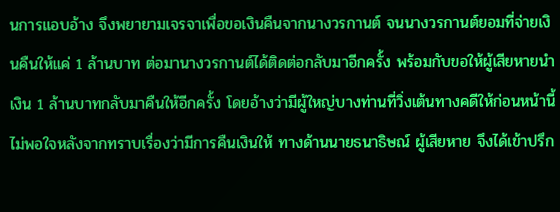นการแอบอ้าง จึงพยายามเจรจาเพื่อขอเงินคืนจากนางวรกานต์ จนนางวรกานต์ยอมที่จ่ายเงินคืนให้แค่ 1 ล้านบาท ต่อมานางวรกานต์ได้ติดต่อกลับมาอีกครั้ง พร้อมกับขอให้ผู้เสียหายนำเงิน 1 ล้านบาทกลับมาคืนให้อีกครั้ง โดยอ้างว่ามีผู้ใหญ่บางท่านที่วิ่งเต้นทางคดีให้ก่อนหน้านี้ไม่พอใจหลังจากทราบเรื่องว่ามีการคืนเงินให้ ทางด้านนายธนาธิษณ์ ผู้เสียหาย จึงได้เข้าปรึก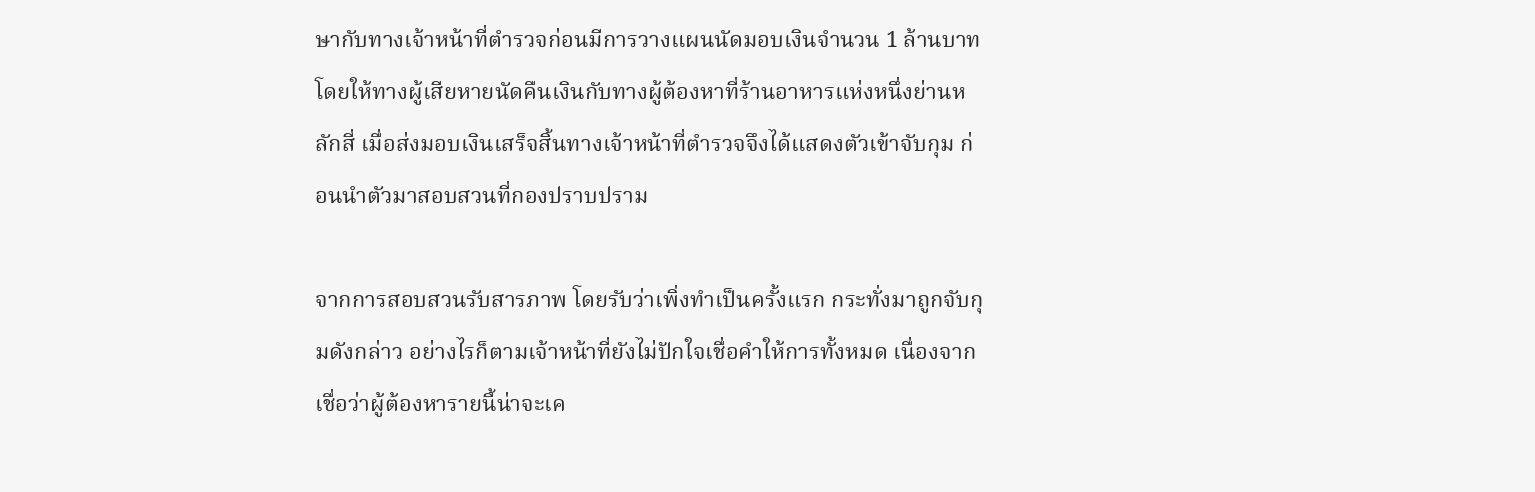ษากับทางเจ้าหน้าที่ตำรวจก่อนมีการวางแผนนัดมอบเงินจำนวน 1 ล้านบาท โดยให้ทางผู้เสียหายนัดคืนเงินกับทางผู้ต้องหาที่ร้านอาหารแห่งหนึ่งย่านหลักสี่ เมื่อส่งมอบเงินเสร็จสิ้นทางเจ้าหน้าที่ตำรวจจึงได้แสดงตัวเข้าจับกุม ก่อนนำตัวมาสอบสวนที่กองปราบปราม

จากการสอบสวนรับสารภาพ โดยรับว่าเพิ่งทำเป็นครั้งแรก กระทั่งมาถูกจับกุมดังกล่าว อย่างไรก็ตามเจ้าหน้าที่ยังไม่ปักใจเชื่อคำให้การทั้งหมด เนื่องจากเชื่อว่าผู้ต้องหารายนี้น่าจะเค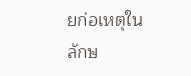ยก่อเหตุในลักษ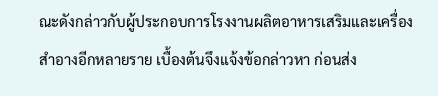ณะดังกล่าวกับผู้ประกอบการโรงงานผลิตอาหารเสริมและเครื่องสำอางอีกหลายราย เบื้องต้นจึงแจ้งข้อกล่าวหา ก่อนส่ง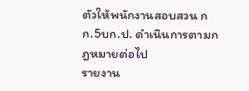ตัวให้พนักงานสอบสวน กก.5บก.ป. ดำเนินการตามกฎหมายต่อไป
รายงาน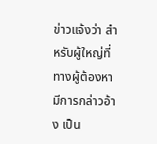ข่าวแจ้งว่า สำหรับผู้ใหญ่ที่ทางผู้ต้องหามีการกล่าวอ้าง เป็น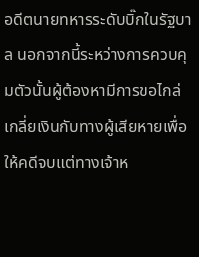อดีตนายทหารระดับบิ๊กในรัฐบาล นอกจากนี้ระหว่างการควบคุมตัวนั้นผู้ต้องหามีการขอไกล่เกลี่ยเงินกับทางผู้เสียหายเพื่อให้คดีจบแต่ทางเจ้าห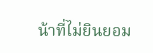น้าที่ไม่ยินยอม